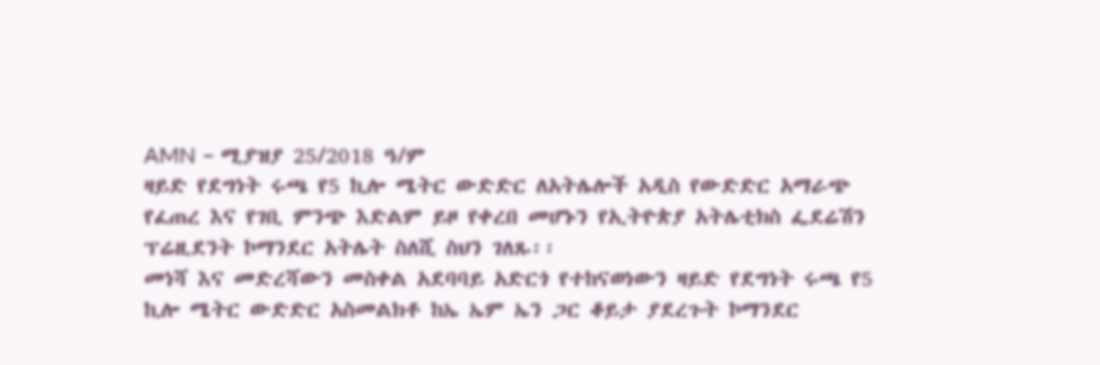AMN – ሚያዝያ 25/2018 ዓ/ም
ዛይድ የደግነት ሩጫ የ5 ኪሎ ሜትር ውድድር ለአትሌሎች አዲስ የውድድር አማራጭ የፈጠረ እና የገቢ ምንጭ እድልም ይዞ የቀረበ መሆኑን የኢትዮጵያ አትሌቲክስ ፌደሬሽን ፕሬዚደንት ኮማንደር አትሌት ስለሺ ስህን ገለጹ፡፡
መነሻ እና መድረሻውን መስቀል አደባባይ አድርጎ የተከናወነውን ዛይድ የደግነት ሩጫ የ5 ኪሎ ሜትር ውድድር አስመልክቶ ከኤ ኤም ኤን ጋር ቆይታ ያደረጉት ኮማንደር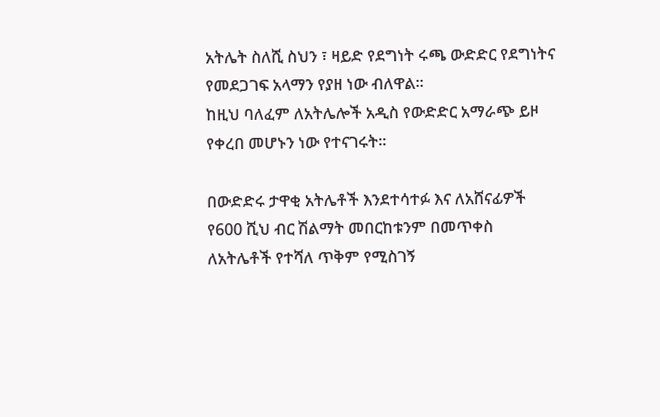አትሌት ስለሺ ስህን ፣ ዛይድ የደግነት ሩጫ ውድድር የደግነትና የመደጋገፍ አላማን የያዘ ነው ብለዋል፡፡
ከዚህ ባለፈም ለአትሌሎች አዲስ የውድድር አማራጭ ይዞ የቀረበ መሆኑን ነው የተናገሩት።

በውድድሩ ታዋቂ አትሌቶች እንደተሳተፉ እና ለአሸናፊዎች የ600 ሺህ ብር ሽልማት መበርከቱንም በመጥቀስ ለአትሌቶች የተሻለ ጥቅም የሚስገኝ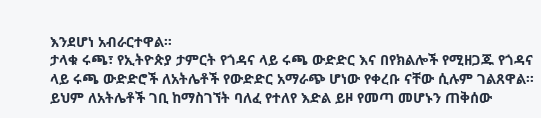እንደሆነ አብራርተዋል።
ታላቁ ሩጫ፣ የኢትዮጵያ ታምርት የጎዳና ላይ ሩጫ ውድድር እና በየክልሎች የሚዘጋጁ የጎዳና ላይ ሩጫ ውድድሮች ለአትሌቶች የውድድር አማራጭ ሆነው የቀረቡ ናቸው ሲሉም ገልጸዋል፡፡
ይህም ለአትሌቶች ገቢ ከማስገኘት ባለፈ የተለየ እድል ይዞ የመጣ መሆኑን ጠቅሰው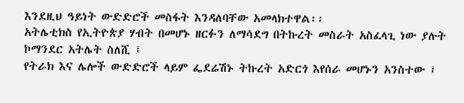እንደዚህ ዓይነት ውድድሮች መስፋት እንዳለባቸው አመላክተዋል፡፡
አትሌቲክስ የኢትዮጵያ ሃብት በመሆኑ ዘርፉን ለማሳደግ በትኩረት መስራት አስፈላጊ ነው ያሉት ኮማንደር አትሌት ስለሺ ፤
የትራክ እና ሌሎች ውድድሮች ላይም ፌደሬሽኑ ትኩረት አድርጎ እየሰራ መሆኑን አንስተው ፤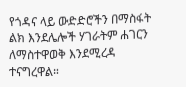የጎዳና ላይ ውድድሮችን በማስፋት ልክ እንደሌሎች ሃገራትም ሐገርን ለማስተዋወቅ እንደሚረዳ ተናግረዋል።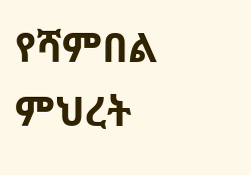የሻምበል ምህረት